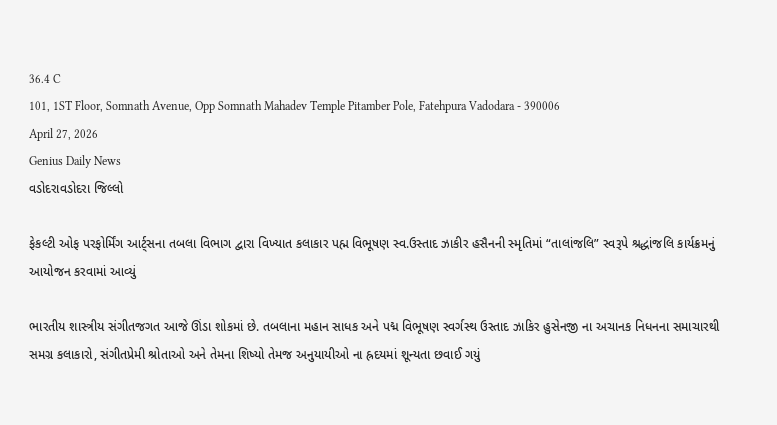36.4 C
101, 1ST Floor, Somnath Avenue, Opp Somnath Mahadev Temple Pitamber Pole, Fatehpura Vadodara - 390006
April 27, 2026
Genius Daily News
વડોદરાવડોદરા જિલ્લો

ફેકલ્ટી ઓફ પરફોર્મિંગ આર્ટ્સના તબલા વિભાગ દ્વારા વિખ્યાત કલાકાર પહ્મ વિભૂષણ સ્વ.ઉસ્તાદ ઝાકીર હસૈનની સ્મૃતિમાં “તાલાંજલિ” સ્વરૂપે શ્રદ્ધાંજલિ કાર્યક્રમનું આયોજન કરવામાં આવ્યું

ભારતીય શાસ્ત્રીય સંગીતજગત આજે ઊંડા શોકમાં છે. તબલાના મહાન સાધક અને પદ્મ વિભૂષણ સ્વર્ગસ્થ ઉસ્તાદ ઝાકિર હુસેનજી ના અચાનક નિધનના સમાચારથી સમગ્ર કલાકારો, સંગીતપ્રેમી શ્રોતાઓ અને તેમના શિષ્યો તેમજ અનુયાયીઓ ના હ્રદયમાં શૂન્યતા છવાઈ ગયું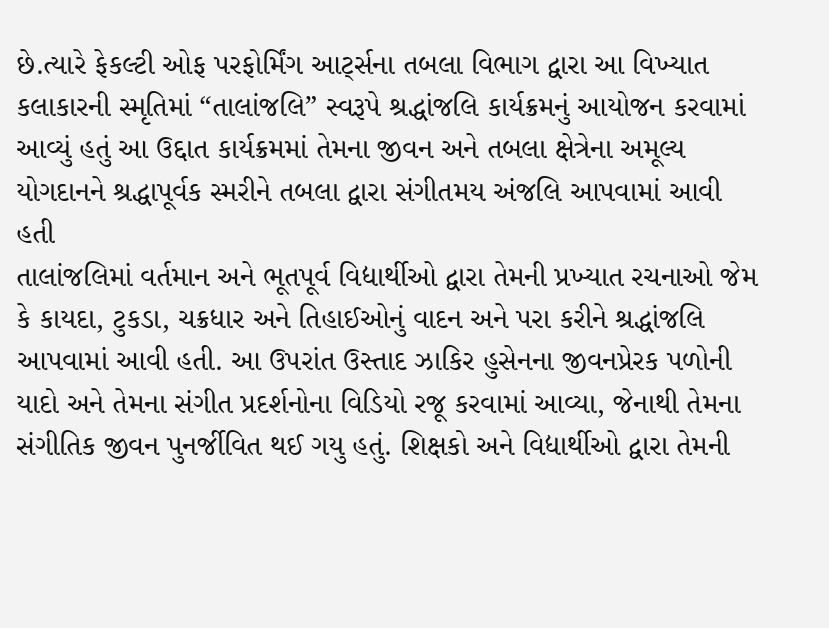છે.ત્યારે ફેકલ્ટી ઓફ પરફોર્મિંગ આર્ટ્સના તબલા વિભાગ દ્વારા આ વિખ્યાત કલાકારની સ્મૃતિમાં “તાલાંજલિ” સ્વરૂપે શ્રદ્ધાંજલિ કાર્યક્રમનું આયોજન કરવામાં આવ્યું હતું આ ઉદ્દાત કાર્યક્રમમાં તેમના જીવન અને તબલા ક્ષેત્રેના અમૂલ્ય યોગદાનને શ્રદ્ધાપૂર્વક સ્મરીને તબલા દ્વારા સંગીતમય અંજલિ આપવામાં આવી હતી
તાલાંજલિમાં વર્તમાન અને ભૂતપૂર્વ વિદ્યાર્થીઓ દ્વારા તેમની પ્રખ્યાત રચનાઓ જેમ કે કાયદા, ટુકડા, ચક્રધાર અને તિહાઈઓનું વાદન અને પરા કરીને શ્રદ્ધાંજલિ આપવામાં આવી હતી. આ ઉપરાંત ઉસ્તાદ ઝાકિર હુસેનના જીવનપ્રેરક પળોની યાદો અને તેમના સંગીત પ્રદર્શનોના વિડિયો રજૂ કરવામાં આવ્યા, જેનાથી તેમના સંગીતિક જીવન પુનર્જીવિત થઈ ગયુ હતું. શિક્ષકો અને વિદ્યાર્થીઓ દ્વારા તેમની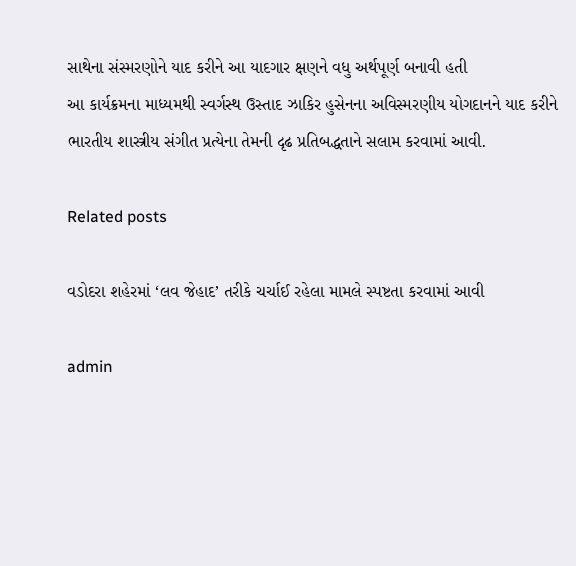સાથેના સંસ્મરણોને યાદ કરીને આ યાદગાર ક્ષણને વધુ અર્થપૂર્ણ બનાવી હતી
આ કાર્યક્રમના માધ્યમથી સ્વર્ગસ્થ ઉસ્તાદ ઝાકિર હુસેનના અવિસ્મરણીય યોગદાનને યાદ કરીને ભારતીય શાસ્ત્રીય સંગીત પ્રત્યેના તેમની દૃઢ પ્રતિબદ્ધતાને સલામ કરવામાં આવી.

Related posts

વડોદરા શહેરમાં ‘લવ જેહાદ’ તરીકે ચર્ચાઈ રહેલા મામલે સ્પષ્ટતા કરવામાં આવી

admin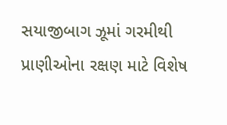સયાજીબાગ ઝૂમાં ગરમીથી પ્રાણીઓના રક્ષણ માટે વિશેષ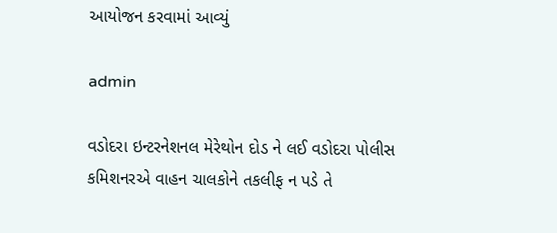આયોજન કરવામાં આવ્યું

admin

વડોદરા ઇન્ટરનેશનલ મેરેથોન દોડ ને લઈ વડોદરા પોલીસ કમિશનરએ વાહન ચાલકોને તકલીફ ન પડે તે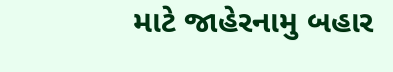માટે જાહેરનામુ બહાર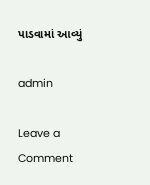પાડવામાં આવ્યું

admin

Leave a Comment